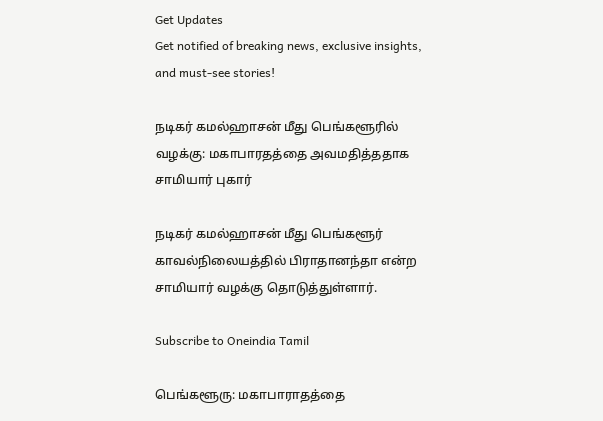Get Updates
Get notified of breaking news, exclusive insights, and must-see stories!

நடிகர் கமல்ஹாசன் மீது பெங்களூரில் வழக்கு: மகாபாரதத்தை அவமதித்ததாக சாமியார் புகார்

நடிகர் கமல்ஹாசன் மீது பெங்களூர் காவல்நிலையத்தில் பிராதானந்தா என்ற சாமியார் வழக்கு தொடுத்துள்ளார்.

Subscribe to Oneindia Tamil

பெங்களூரு: மகாபாராதத்தை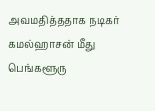அவமதித்ததாக நடிகர் கமல்ஹாசன் மீது பெங்களூரு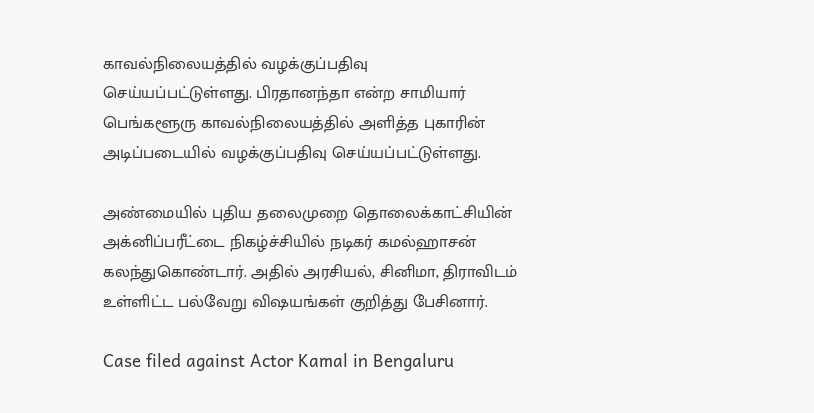காவல்நிலையத்தில் வழக்குப்பதிவு செய்யப்பட்டுள்ளது. பிரதானந்தா என்ற சாமியார் பெங்களூரு காவல்நிலையத்தில் அளித்த புகாரின் அடிப்படையில் வழக்குப்பதிவு செய்யப்பட்டுள்ளது.

அண்மையில் புதிய தலைமுறை தொலைக்காட்சியின் அக்னிப்பரீட்டை நிகழ்ச்சியில் நடிகர் கமல்ஹாசன் கலந்துகொண்டார். அதில் அரசியல், சினிமா, திராவிடம் உள்ளிட்ட பல்வேறு விஷயங்கள் குறித்து பேசினார்.

Case filed against Actor Kamal in Bengaluru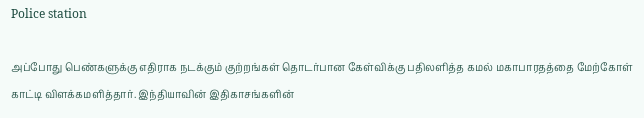Police station

அப்போது பெண்களுக்கு எதிராக நடக்கும் குற்றங்கள் தொடர்பான கேள்விக்கு பதிலளித்த கமல் மகாபாரதத்தை மேற்கோள் காட்டி விளக்கமளித்தார். இந்தியாவின் இதிகாசங்களின்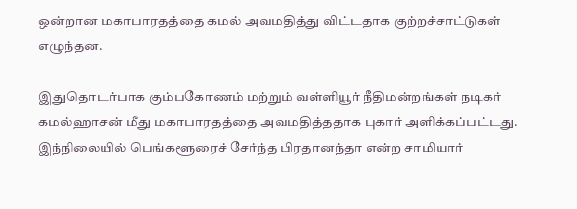ஒன்றான மகாபாரதத்தை கமல் அவமதித்து விட்டதாக குற்றச்சாட்டுகள் எழுந்தன.

இதுதொடர்பாக கும்பகோணம் மற்றும் வள்ளியூர் நீதிமன்றங்கள் நடிகர் கமல்ஹாசன் மீது மகாபாரதத்தை அவமதித்ததாக புகார் அளிக்கப்பட்டது. இந்நிலையில் பெங்களூரைச் சேர்ந்த பிரதானந்தா என்ற சாமியார்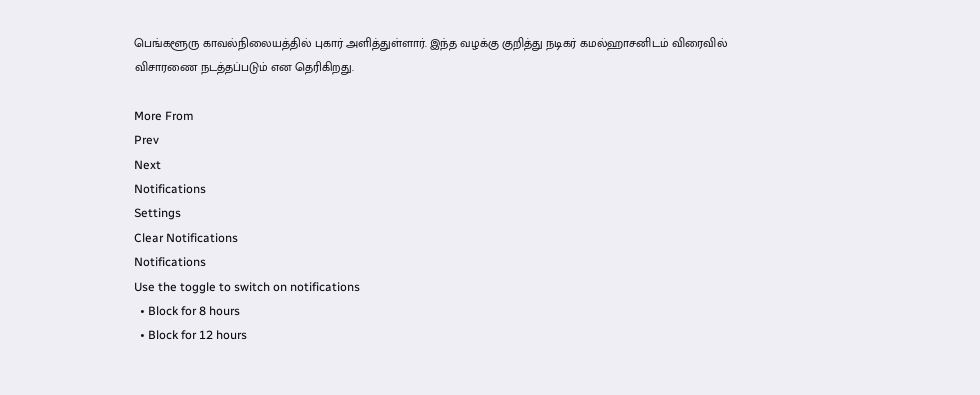பெங்களூரு காவல்நிலையத்தில் புகார் அளித்துள்ளார். இந்த வழக்கு குறித்து நடிகர் கமல்ஹாசனிடம் விரைவில் விசாரணை நடத்தப்படும் என தெரிகிறது.

More From
Prev
Next
Notifications
Settings
Clear Notifications
Notifications
Use the toggle to switch on notifications
  • Block for 8 hours
  • Block for 12 hours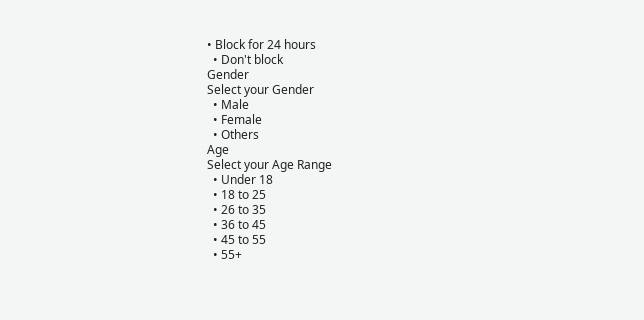• Block for 24 hours
  • Don't block
Gender
Select your Gender
  • Male
  • Female
  • Others
Age
Select your Age Range
  • Under 18
  • 18 to 25
  • 26 to 35
  • 36 to 45
  • 45 to 55
  • 55+